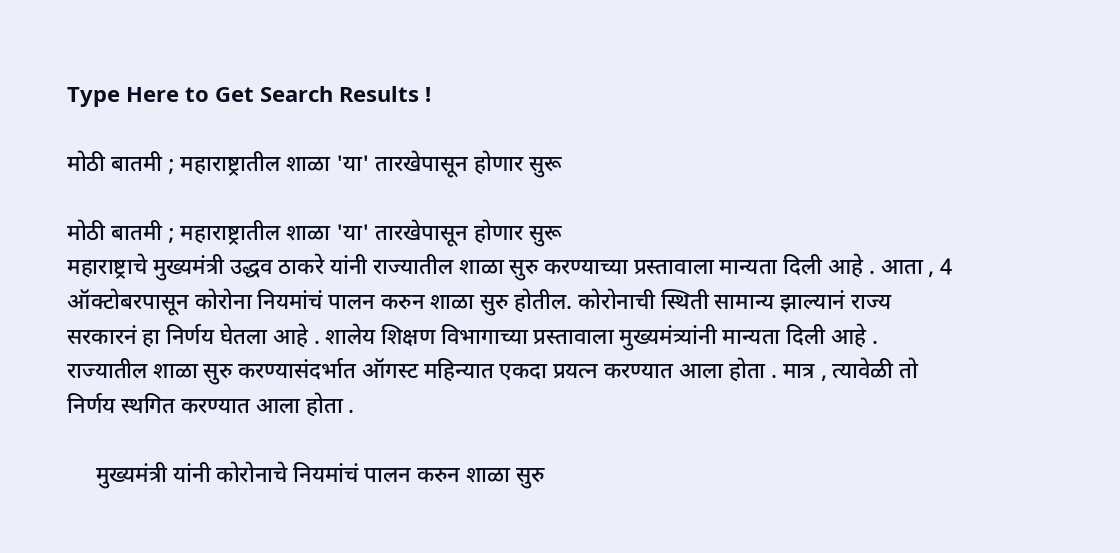Type Here to Get Search Results !

मोठी बातमी ; महाराष्ट्रातील शाळा 'या' तारखेपासून होणार सुरू

मोठी बातमी ; महाराष्ट्रातील शाळा 'या' तारखेपासून होणार सुरू
महाराष्ट्राचे मुख्यमंत्री उद्धव ठाकरे यांनी राज्यातील शाळा सुरु करण्याच्या प्रस्तावाला मान्यता दिली आहे . आता , 4 ऑक्टोबरपासून कोरोना नियमांचं पालन करुन शाळा सुरु होतील. कोरोनाची स्थिती सामान्य झाल्यानं राज्य सरकारनं हा निर्णय घेतला आहे . शालेय शिक्षण विभागाच्या प्रस्तावाला मुख्यमंत्र्यांनी मान्यता दिली आहे . राज्यातील शाळा सुरु करण्यासंदर्भात ऑगस्ट महिन्यात एकदा प्रयत्न करण्यात आला होता . मात्र , त्यावेळी तो निर्णय स्थगित करण्यात आला होता .

     मुख्यमंत्री यांनी कोरोनाचे नियमांचं पालन करुन शाळा सुरु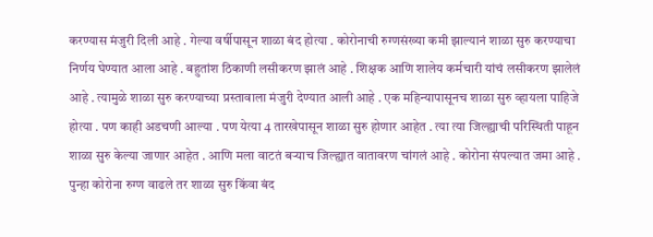करण्यास मंजुरी दिली आहे . गेल्या वर्षीपासून शाळा बंद होत्या . कोरोनाची रुग्णसंख्या कमी झाल्यानं शाळा सुरु करण्याचा निर्णय घेण्यात आला आहे . बहुतांश ठिकाणी लसीकरण झालं आहे . शिक्षक आणि शालेय कर्मचारी यांचं लसीकरण झालेलं आहे . त्यामुळे शाळा सुरु करण्याच्या प्रस्तावाला मंजुरी देण्यात आली आहे . एक महिन्यापासूनच शाळा सुरु व्हायला पाहिजे होत्या . पण काही अडचणी आल्या . पण येत्या 4 तारखेपासून शाळा सुरु होणार आहेत . त्या त्या जिल्ह्याची परिस्थिती पाहून शाळा सुरु केल्या जाणार आहेत . आणि मला वाटतं बऱ्याच जिल्ह्यात वातावरण चांगलं आहे . कोरोना संपल्यात जमा आहे . पुन्हा कोरोना रुग्ण वाढले तर शाळा सुरु किंवा बंद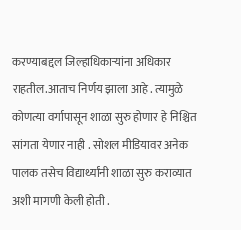करण्याबद्दल जिल्हाधिकाऱ्यांना अधिकार राहतील.आताच निर्णय झाला आहे . त्यामुळे कोणत्या वर्गापासून शाळा सुरु होणार हे निश्चित सांगता येणार नाही . सोशल मीडियावर अनेक पालक तसेच विद्यार्थ्यांनी शाळा सुरु कराव्यात अशी मागणी केली होती .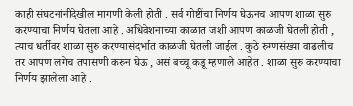काही संघटनांनीदेखील मागणी केली होती . सर्व गोष्टींचा निर्णय घेऊनच आपण शाळा सुरु करण्याचा निर्णय घेतला आहे . अधिवेशनाच्या काळात जशी आपण काळजी घेतली होती , त्याच धर्तीवर शाळा सुरु करण्यासंदर्भात काळजी घेतली जाईल . कुठे रुग्णसंख्या वाढलीच तर आपण लगेच तपासणी करुन घेऊ , असं बच्चू कडू म्हणाले आहेत . शाळा सुरु करण्याचा निर्णय झालेला आहे .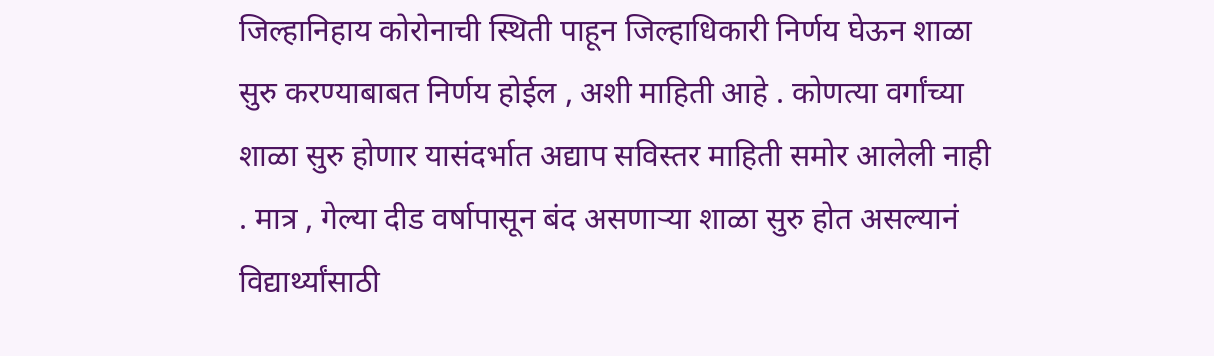जिल्हानिहाय कोरोनाची स्थिती पाहून जिल्हाधिकारी निर्णय घेऊन शाळा सुरु करण्याबाबत निर्णय होईल , अशी माहिती आहे . कोणत्या वर्गांच्या शाळा सुरु होणार यासंदर्भात अद्याप सविस्तर माहिती समोर आलेली नाही . मात्र , गेल्या दीड वर्षापासून बंद असणाऱ्या शाळा सुरु होत असल्यानं विद्यार्थ्यांसाठी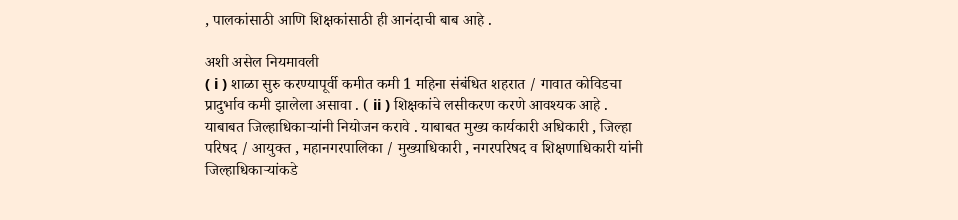, पालकांसाठी आणि शिक्षकांसाठी ही आनंदाची बाब आहे .

अशी असेल नियमावली
( i ) शाळा सुरु करण्यापूर्वी कमीत कमी 1 महिना संबंधित शहरात / गावात कोविडचा प्रादुर्भाव कमी झालेला असावा . ( ii ) शिक्षकांचे लसीकरण करणे आवश्यक आहे . याबाबत जिल्हाधिकाऱ्यांनी नियोजन करावे . याबाबत मुख्य कार्यकारी अधिकारी , जिल्हा परिषद / आयुक्त , महानगरपालिका / मुख्याधिकारी , नगरपरिषद व शिक्षणाधिकारी यांनी जिल्हाधिकाऱ्यांकडे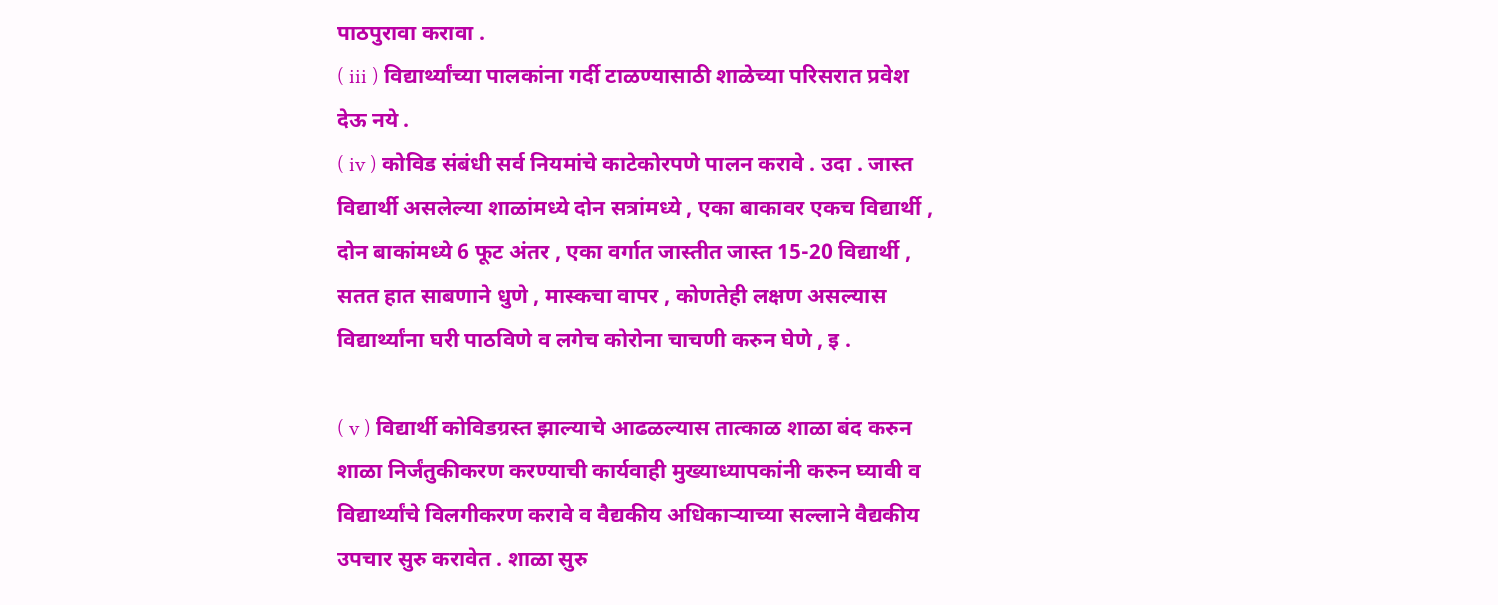पाठपुरावा करावा .
( iii ) विद्यार्थ्यांच्या पालकांना गर्दी टाळण्यासाठी शाळेच्या परिसरात प्रवेश देऊ नये .
( iv ) कोविड संबंधी सर्व नियमांचे काटेकोरपणे पालन करावे . उदा . जास्त विद्यार्थी असलेल्या शाळांमध्ये दोन सत्रांमध्ये , एका बाकावर एकच विद्यार्थी , दोन बाकांमध्ये 6 फूट अंतर , एका वर्गात जास्तीत जास्त 15-20 विद्यार्थी , सतत हात साबणाने धुणे , मास्कचा वापर , कोणतेही लक्षण असल्यास विद्यार्थ्यांना घरी पाठविणे व लगेच कोरोना चाचणी करुन घेणे , इ .

( v ) विद्यार्थी कोविडग्रस्त झाल्याचे आढळल्यास तात्काळ शाळा बंद करुन शाळा निर्जंतुकीकरण करण्याची कार्यवाही मुख्याध्यापकांनी करुन घ्यावी व विद्यार्थ्यांचे विलगीकरण करावे व वैद्यकीय अधिकाऱ्याच्या सल्लाने वैद्यकीय उपचार सुरु करावेत . शाळा सुरु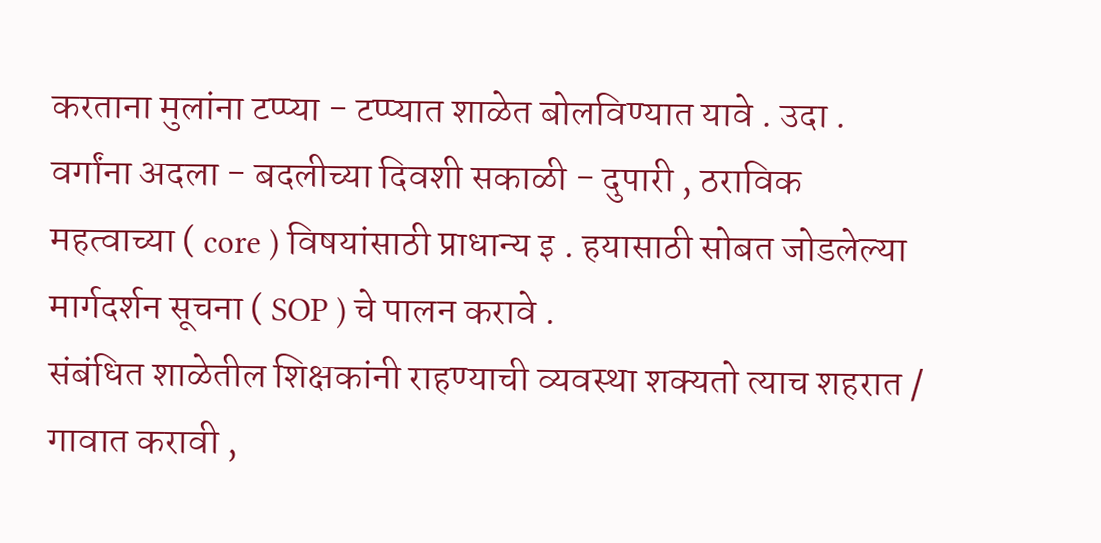करताना मुलांना टप्प्या - टप्प्यात शाळेत बोलविण्यात यावे . उदा . वर्गांना अदला - बदलीच्या दिवशी सकाळी - दुपारी , ठराविक महत्वाच्या ( core ) विषयांसाठी प्राधान्य इ . हयासाठी सोबत जोडलेल्या मार्गदर्शन सूचना ( SOP ) चे पालन करावे .
संबंधित शाळेतील शिक्षकांनी राहण्याची व्यवस्था शक्यतो त्याच शहरात / गावात करावी ,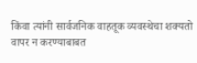किंवा त्यांनी सार्वजनिक वाहतूक व्यवस्थेचा शक्यतो वापर न करण्याबाबत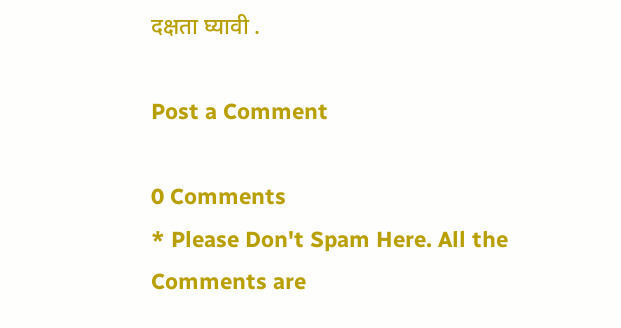दक्षता घ्यावी .

Post a Comment

0 Comments
* Please Don't Spam Here. All the Comments are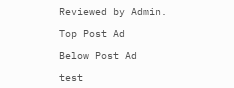Reviewed by Admin.

Top Post Ad

Below Post Ad

test